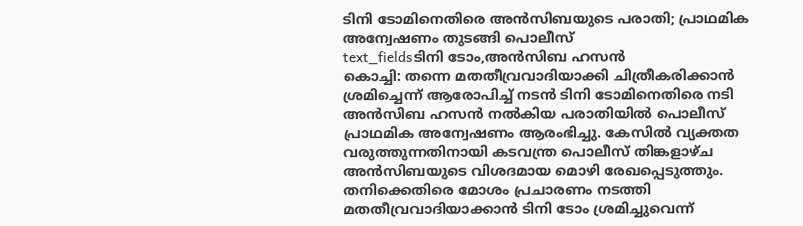ടിനി ടോമിനെതിരെ അൻസിബയുടെ പരാതി; പ്രാഥമിക അന്വേഷണം തുടങ്ങി പൊലീസ്
text_fieldsടിനി ടോം,അൻസിബ ഹസൻ
കൊച്ചി: തന്നെ മതതീവ്രവാദിയാക്കി ചിത്രീകരിക്കാൻ ശ്രമിച്ചെന്ന് ആരോപിച്ച് നടൻ ടിനി ടോമിനെതിരെ നടി അൻസിബ ഹസൻ നൽകിയ പരാതിയിൽ പൊലീസ് പ്രാഥമിക അന്വേഷണം ആരംഭിച്ചു. കേസിൽ വ്യക്തത വരുത്തുന്നതിനായി കടവന്ത്ര പൊലീസ് തിങ്കളാഴ്ച അൻസിബയുടെ വിശദമായ മൊഴി രേഖപ്പെടുത്തും.
തനിക്കെതിരെ മോശം പ്രചാരണം നടത്തി മതതീവ്രവാദിയാക്കാൻ ടിനി ടോം ശ്രമിച്ചുവെന്ന്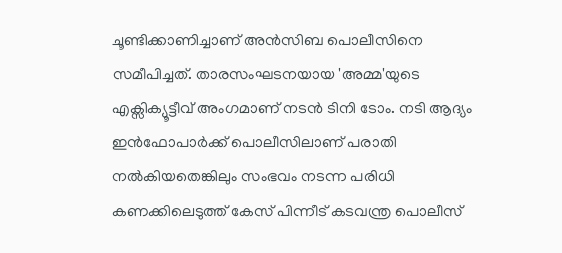ചൂണ്ടിക്കാണിച്ചാണ് അൻസിബ പൊലീസിനെ സമീപിച്ചത്. താരസംഘടനയായ 'അമ്മ'യുടെ എക്സിക്യൂട്ടീവ് അംഗമാണ് നടൻ ടിനി ടോം. നടി ആദ്യം ഇൻഫോപാർക്ക് പൊലീസിലാണ് പരാതി നൽകിയതെങ്കിലും സംഭവം നടന്ന പരിധി കണക്കിലെടുത്ത് കേസ് പിന്നീട് കടവന്ത്ര പൊലീസ്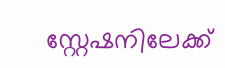സ്റ്റേഷനിലേക്ക്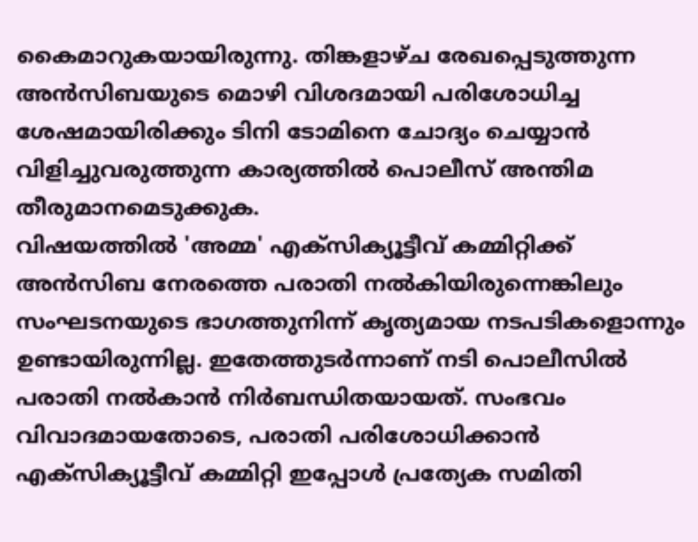കൈമാറുകയായിരുന്നു. തിങ്കളാഴ്ച രേഖപ്പെടുത്തുന്ന അൻസിബയുടെ മൊഴി വിശദമായി പരിശോധിച്ച ശേഷമായിരിക്കും ടിനി ടോമിനെ ചോദ്യം ചെയ്യാൻ വിളിച്ചുവരുത്തുന്ന കാര്യത്തിൽ പൊലീസ് അന്തിമ തീരുമാനമെടുക്കുക.
വിഷയത്തിൽ 'അമ്മ' എക്സിക്യൂട്ടീവ് കമ്മിറ്റിക്ക് അൻസിബ നേരത്തെ പരാതി നൽകിയിരുന്നെങ്കിലും സംഘടനയുടെ ഭാഗത്തുനിന്ന് കൃത്യമായ നടപടികളൊന്നും ഉണ്ടായിരുന്നില്ല. ഇതേത്തുടർന്നാണ് നടി പൊലീസിൽ പരാതി നൽകാൻ നിർബന്ധിതയായത്. സംഭവം വിവാദമായതോടെ, പരാതി പരിശോധിക്കാൻ എക്സിക്യൂട്ടീവ് കമ്മിറ്റി ഇപ്പോൾ പ്രത്യേക സമിതി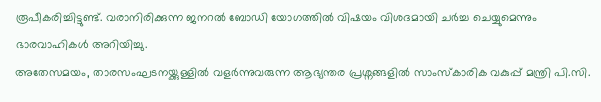രൂപീകരിച്ചിട്ടുണ്ട്. വരാനിരിക്കുന്ന ജനറൽ ബോഡി യോഗത്തിൽ വിഷയം വിശദമായി ചർച്ച ചെയ്യുമെന്നും ഭാരവാഹികൾ അറിയിച്ചു.
അതേസമയം, താരസംഘടനയ്ക്കുള്ളിൽ വളർന്നുവരുന്ന ആഭ്യന്തര പ്രശ്നങ്ങളിൽ സാംസ്കാരിക വകുപ്പ് മന്ത്രി പി.സി.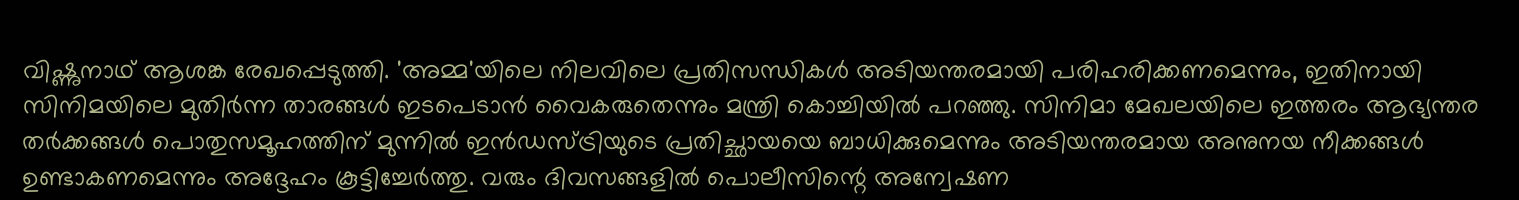വിഷ്ണുനാഥ് ആശങ്ക രേഖപ്പെടുത്തി. 'അമ്മ'യിലെ നിലവിലെ പ്രതിസന്ധികൾ അടിയന്തരമായി പരിഹരിക്കണമെന്നും, ഇതിനായി സിനിമയിലെ മുതിർന്ന താരങ്ങൾ ഇടപെടാൻ വൈകരുതെന്നും മന്ത്രി കൊച്ചിയിൽ പറഞ്ഞു. സിനിമാ മേഖലയിലെ ഇത്തരം ആഭ്യന്തര തർക്കങ്ങൾ പൊതുസമൂഹത്തിന് മുന്നിൽ ഇൻഡസ്ട്രിയുടെ പ്രതിച്ഛായയെ ബാധിക്കുമെന്നും അടിയന്തരമായ അനുനയ നീക്കങ്ങൾ ഉണ്ടാകണമെന്നും അദ്ദേഹം കൂട്ടിച്ചേർത്തു. വരും ദിവസങ്ങളിൽ പൊലീസിന്റെ അന്വേഷണ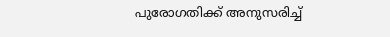പുരോഗതിക്ക് അനുസരിച്ച്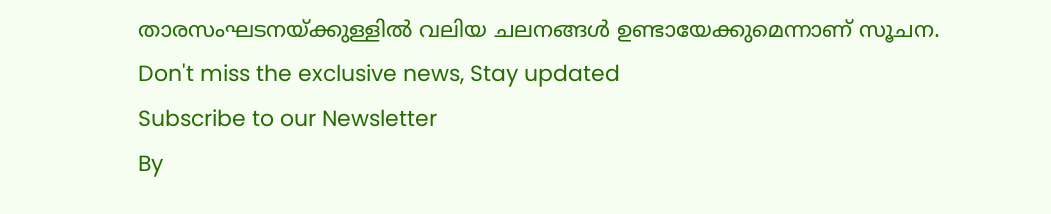താരസംഘടനയ്ക്കുള്ളിൽ വലിയ ചലനങ്ങൾ ഉണ്ടായേക്കുമെന്നാണ് സൂചന.
Don't miss the exclusive news, Stay updated
Subscribe to our Newsletter
By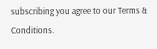subscribing you agree to our Terms & Conditions.